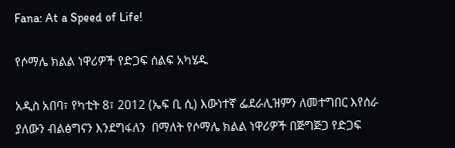Fana: At a Speed of Life!

የሶማሌ ክልል ነዋሪዎች የድጋፍ ሰልፍ አካሄዱ

አዲስ አበባ፣ የካቲት 8፣ 2012 (ኤፍ ቢ ሲ) እውነተኛ ፌደራሊዝምን ለመተግበር እየሰራ ያለውን ብልፅግናን እንደግፋለን  በማለት የሶማሌ ክልል ነዋሪዎች በጅግጅጋ የድጋፍ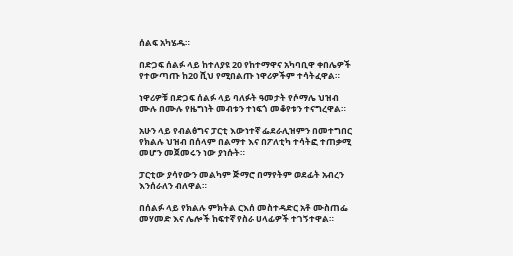ሰልፍ አካሄዱ።

በድጋፍ ሰልፉ ላይ ከተለያዩ 20 የከተማዋና አካባቢዋ ቀበሌዎች የተውጣጡ ከ20 ሺህ የሚበልጡ ነዋሪዎችም ተሳትፈዋል።

ነዋሪዎቹ በድጋፍ ሰልፉ ላይ ባለፉት ዓመታት የሶማሌ ህዝብ ሙሉ በሙሉ የዜግነት መብቱን ተነፍጎ መቆየቱን ተናግረዋል።

አሁን ላይ የብልፅግና ፓርቲ እውነተኛ ፌደራሊዝምን በመተግበር የክልሉ ህዝብ በሰላም በልማተ እና በፖለቲካ ተሳትፎ ተጠቃሚ መሆን መጀመሩን ነው ያነሱት።

ፓርቲው ያሳየውን መልካም ጅማሮ በማየትም ወደፊት አብረን እንሰራለን ብለዋል።

በሰልፉ ላይ የክልሉ ምክትል ርእሰ መስተዳድር አቶ ሙስጠፌ መሃመድ እና ሌሎች ከፍተኛ የስራ ሀላፊዎች ተገኝተዋል።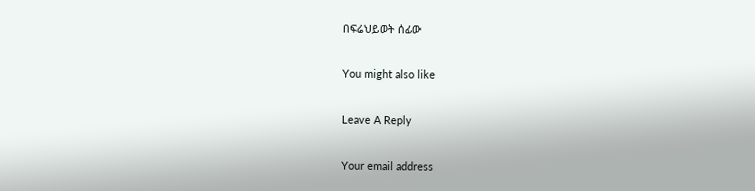በፍሬህይወት ሰፊው

You might also like

Leave A Reply

Your email address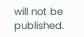will not be published.